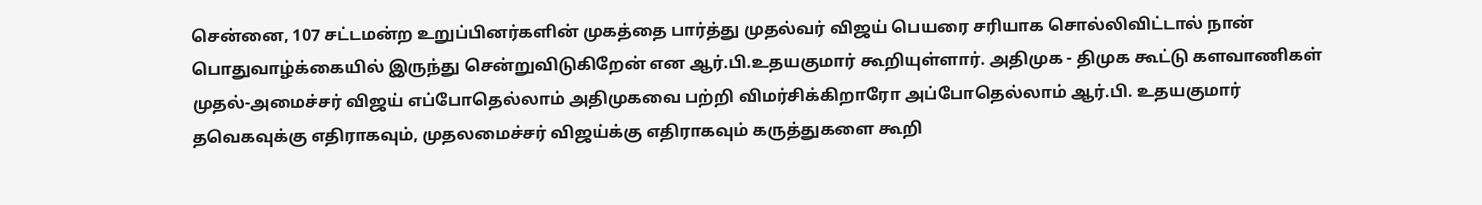சென்னை, 107 சட்டமன்ற உறுப்பினர்களின் முகத்தை பார்த்து முதல்வர் விஜய் பெயரை சரியாக சொல்லிவிட்டால் நான் பொதுவாழ்க்கையில் இருந்து சென்றுவிடுகிறேன் என ஆர்.பி.உதயகுமார் கூறியுள்ளார். அதிமுக - திமுக கூட்டு களவாணிகள் முதல்-அமைச்சர் விஜய் எப்போதெல்லாம் அதிமுகவை பற்றி விமர்சிக்கிறாரோ அப்போதெல்லாம் ஆர்.பி. உதயகுமார் தவெகவுக்கு எதிராகவும், முதலமைச்சர் விஜய்க்கு எதிராகவும் கருத்துகளை கூறி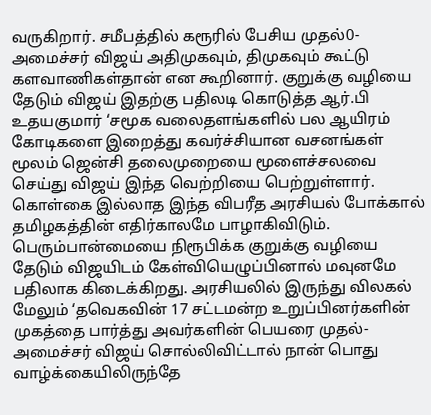வருகிறார். சமீபத்தில் கரூரில் பேசிய முதல்0-அமைச்சர் விஜய் அதிமுகவும், திமுகவும் கூட்டு களவாணிகள்தான் என கூறினார். குறுக்கு வழியை தேடும் விஜய் இதற்கு பதிலடி கொடுத்த ஆர்.பி உதயகுமார் ‘சமூக வலைதளங்களில் பல ஆயிரம் கோடிகளை இறைத்து கவர்ச்சியான வசனங்கள் மூலம் ஜென்சி தலைமுறையை மூளைச்சலவை செய்து விஜய் இந்த வெற்றியை பெற்றுள்ளார். கொள்கை இல்லாத இந்த விபரீத அரசியல் போக்கால் தமிழகத்தின் எதிர்காலமே பாழாகிவிடும். பெரும்பான்மையை நிரூபிக்க குறுக்கு வழியை தேடும் விஜயிடம் கேள்வியெழுப்பினால் மவுனமே பதிலாக கிடைக்கிறது. அரசியலில் இருந்து விலகல் மேலும் ‘தவெகவின் 17 சட்டமன்ற உறுப்பினர்களின் முகத்தை பார்த்து அவர்களின் பெயரை முதல்-அமைச்சர் விஜய் சொல்லிவிட்டால் நான் பொது வாழ்க்கையிலிருந்தே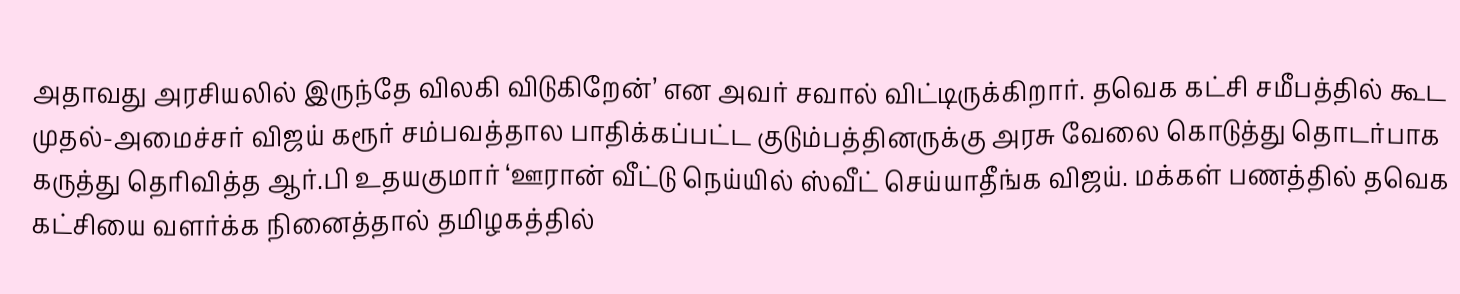அதாவது அரசியலில் இருந்தே விலகி விடுகிறேன்’ என அவர் சவால் விட்டிருக்கிறார். தவெக கட்சி சமீபத்தில் கூட முதல்-அமைச்சர் விஜய் கரூர் சம்பவத்தால பாதிக்கப்பட்ட குடும்பத்தினருக்கு அரசு வேலை கொடுத்து தொடர்பாக கருத்து தெரிவித்த ஆர்.பி உதயகுமார் ‘ஊரான் வீட்டு நெய்யில் ஸ்வீட் செய்யாதீங்க விஜய். மக்கள் பணத்தில் தவெக கட்சியை வளர்க்க நினைத்தால் தமிழகத்தில்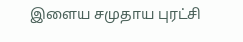இளைய சமுதாய புரட்சி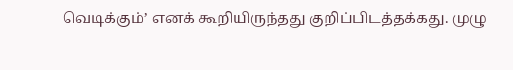வெடிக்கும்’ எனக் கூறியிருந்தது குறிப்பிடத்தக்கது. முழு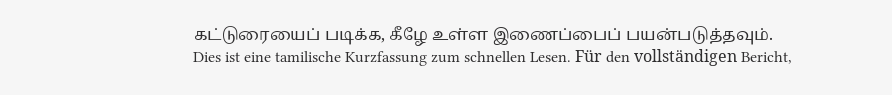கட்டுரையைப் படிக்க, கீழே உள்ள இணைப்பைப் பயன்படுத்தவும்.
Dies ist eine tamilische Kurzfassung zum schnellen Lesen. Für den vollständigen Bericht,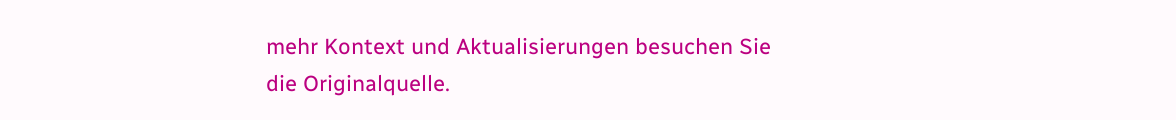mehr Kontext und Aktualisierungen besuchen Sie die Originalquelle.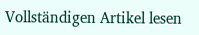Vollständigen Artikel lesen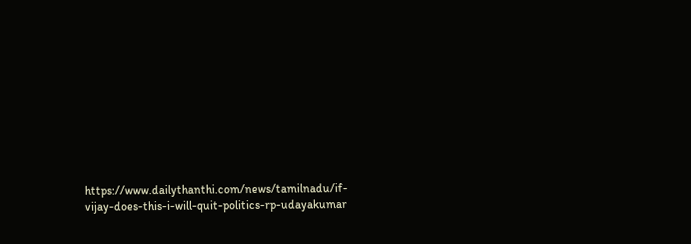https://www.dailythanthi.com/news/tamilnadu/if-vijay-does-this-i-will-quit-politics-rp-udayakumar